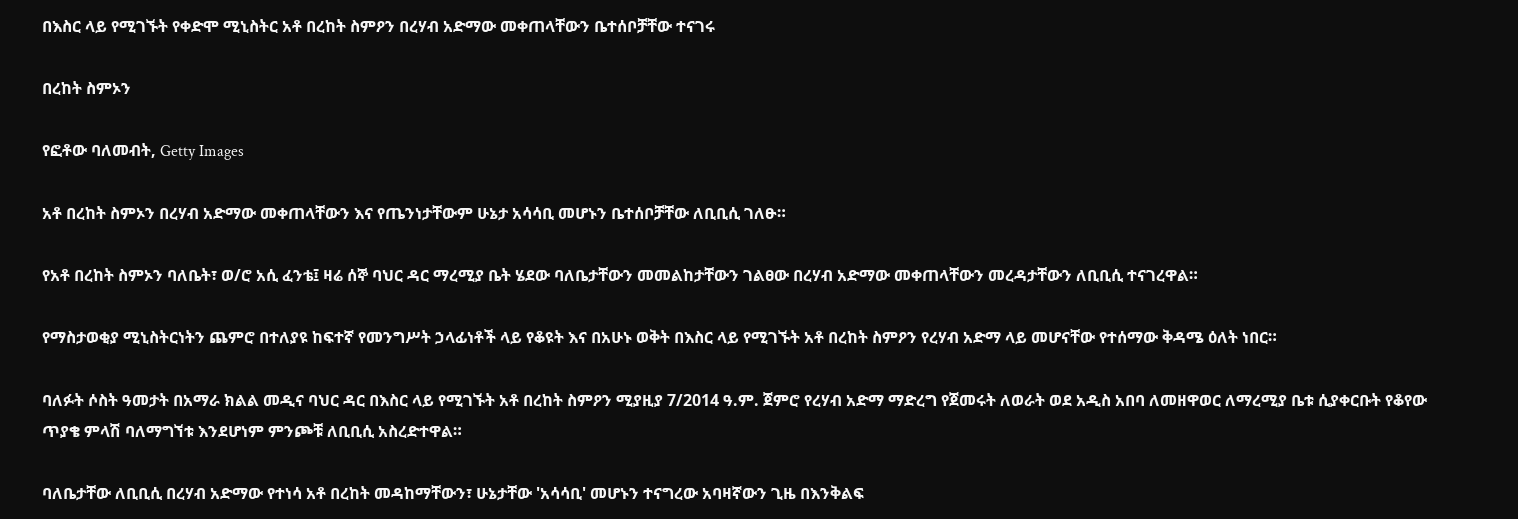በእስር ላይ የሚገኙት የቀድሞ ሚኒስትር አቶ በረከት ስምዖን በረሃብ አድማው መቀጠላቸውን ቤተሰቦቻቸው ተናገሩ

በረከት ስምኦን

የፎቶው ባለመብት, Getty Images

አቶ በረከት ስምኦን በረሃብ አድማው መቀጠላቸውን እና የጤንነታቸውም ሁኔታ አሳሳቢ መሆኑን ቤተሰቦቻቸው ለቢቢሲ ገለፁ።

የአቶ በረከት ስምኦን ባለቤት፣ ወ/ሮ አሲ ፈንቴ፤ ዛሬ ሰኞ ባህር ዳር ማረሚያ ቤት ሄደው ባለቤታቸውን መመልከታቸውን ገልፀው በረሃብ አድማው መቀጠላቸውን መረዳታቸውን ለቢቢሲ ተናገረዋል።

የማስታወቂያ ሚኒስትርነትን ጨምሮ በተለያዩ ከፍተኛ የመንግሥት ኃላፊነቶች ላይ የቆዩት እና በአሁኑ ወቅት በእስር ላይ የሚገኙት አቶ በረከት ስምዖን የረሃብ አድማ ላይ መሆናቸው የተሰማው ቅዳሜ ዕለት ነበር።

ባለፉት ሶስት ዓመታት በአማራ ክልል መዲና ባህር ዳር በእስር ላይ የሚገኙት አቶ በረከት ስምዖን ሚያዚያ 7/2014 ዓ.ም. ጀምሮ የረሃብ አድማ ማድረግ የጀመሩት ለወራት ወደ አዲስ አበባ ለመዘዋወር ለማረሚያ ቤቱ ሲያቀርቡት የቆየው ጥያቄ ምላሽ ባለማግኘቱ እንደሆነም ምንጮቹ ለቢቢሲ አስረድተዋል።

ባለቤታቸው ለቢቢሲ በረሃብ አድማው የተነሳ አቶ በረከት መዳከማቸውን፣ ሁኔታቸው 'አሳሳቢ' መሆኑን ተናግረው አባዛኛውን ጊዜ በእንቅልፍ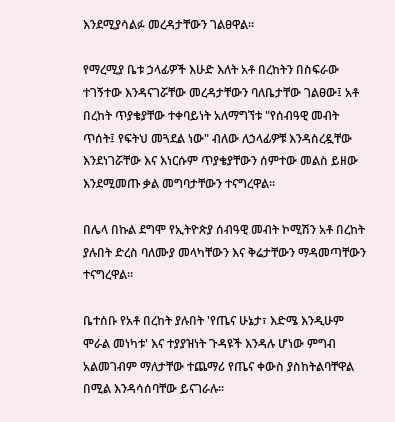እንደሚያሳልፉ መረዳታቸውን ገልፀዋል።

የማረሚያ ቤቱ ኃላፊዎች እሁድ እለት አቶ በረከትን በስፍራው ተገኝተው እንዳናገሯቸው መረዳታቸውን ባለቤታቸው ገልፀው፤ አቶ በረከት ጥያቄያቸው ተቀባይነት አለማግኘቱ "የሰብዓዊ መብት ጥሰት፤ የፍትህ መጓደል ነው" ብለው ለኃላፊዎቹ እንዳስረዷቸው እንደነገሯቸው እና እነርሱም ጥያቄያቸውን ሰምተው መልስ ይዘው እንደሚመጡ ቃል መግባታቸውን ተናግረዋል።

በሌላ በኩል ደግሞ የኢትዮጵያ ሰብዓዊ መብት ኮሚሽን አቶ በረከት ያሉበት ድረስ ባለሙያ መላካቸውን እና ቅሬታቸውን ማዳመጣቸውን ተናግረዋል።

ቤተሰቡ የአቶ በረከት ያሉበት 'የጤና ሁኔታ፣ እድሜ እንዲሁም ሞራል መነካቱ' እና ተያያዝነት ጉዳዩች እንዳሉ ሆነው ምግብ አልመገብም ማለታቸው ተጨማሪ የጤና ቀውስ ያስከትልባቸዋል በሚል እንዳሳሰባቸው ይናገራሉ።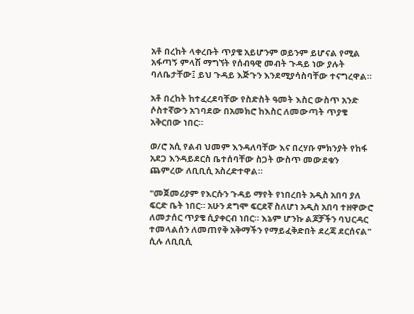አቶ በረከት ላቀረቡት ጥያቄ አይሆንም ወይንም ይሆናል የሚል አፋጣኝ ምላሽ ማግኘት የሰብዓዊ መብት ጉዳይ ነው ያሉት ባለቤታቸው፤ ይህ ጉዳይ እጅጉን እንደሚያሳስባቸው ተናግረዋል።

አቶ በረከት ከተፈረደባቸው የስድስት ዓመት እስር ውስጥ አንድ ሶስተኛውን አገባደው በአመክሮ ከእስር ለመውጣት ጥያቄ አቅርበው ነበር።

ወ/ሮ አሲ የልብ ህመም እንዳለባቸው እና በረሃቡ ምክንያት የከፋ አደጋ እንዳይደርስ ቤተሰባቸው ስጋት ውስጥ መውደቁን ጨምረው ለቢቢሲ አስረድተዋል።

"መጀመሪያም የእርሱን ጉዳይ ማየት የነበረበት አዲስ አበባ ያለ ፍርድ ቤት ነበር። አሁን ደግሞ ፍርደኛ ስለሆነ አዲስ አበባ ተዘዋውሮ ለመታሰር ጥያቄ ሲያቀርብ ነበር። እኔም ሆንኩ ልጆቻችን ባህርዳር ተመላልሰን ለመጠየቅ አቅማችን የማይፈቅድበት ደረጃ ደርሰናል" ሲሉ ለቢቢሲ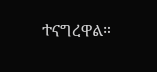ተናግረዋል።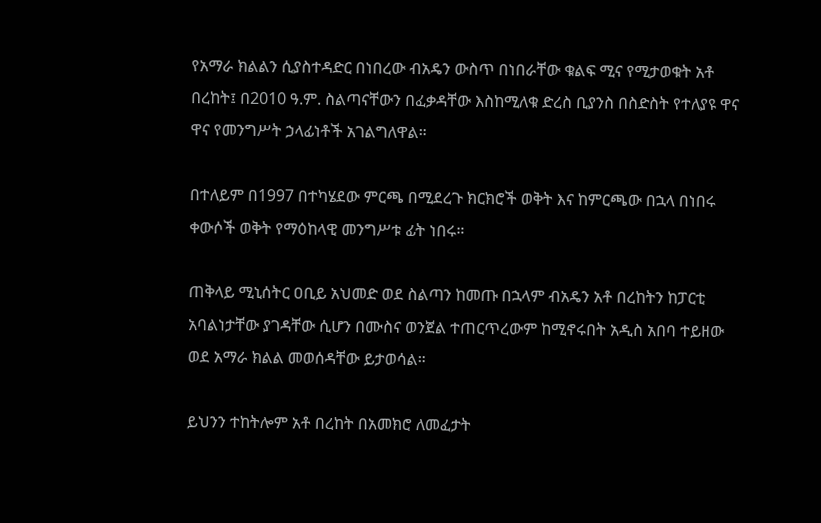የአማራ ክልልን ሲያስተዳድር በነበረው ብአዴን ውስጥ በነበራቸው ቁልፍ ሚና የሚታወቁት አቶ በረከት፤ በ2010 ዓ.ም. ስልጣናቸውን በፈቃዳቸው እስከሚለቁ ድረስ ቢያንስ በስድስት የተለያዩ ዋና ዋና የመንግሥት ኃላፊነቶች አገልግለዋል።

በተለይም በ1997 በተካሄደው ምርጫ በሚደረጉ ክርክሮች ወቅት እና ከምርጫው በኋላ በነበሩ ቀውሶች ወቅት የማዕከላዊ መንግሥቱ ፊት ነበሩ።

ጠቅላይ ሚኒሰትር ዐቢይ አህመድ ወደ ስልጣን ከመጡ በኋላም ብአዴን አቶ በረከትን ከፓርቲ አባልነታቸው ያገዳቸው ሲሆን በሙስና ወንጀል ተጠርጥረውም ከሚኖሩበት አዲስ አበባ ተይዘው ወደ አማራ ክልል መወሰዳቸው ይታወሳል።

ይህንን ተከትሎም አቶ በረከት በአመክሮ ለመፈታት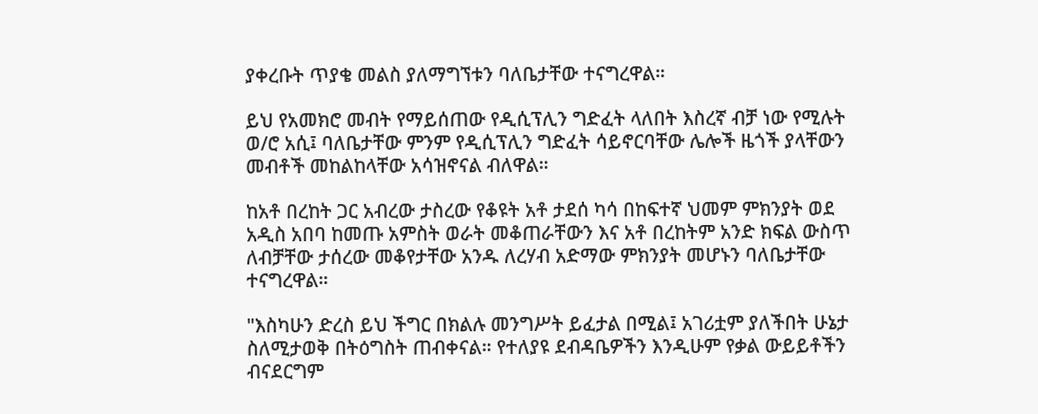ያቀረቡት ጥያቄ መልስ ያለማግኘቱን ባለቤታቸው ተናግረዋል።

ይህ የአመክሮ መብት የማይሰጠው የዲሲፕሊን ግድፈት ላለበት እስረኛ ብቻ ነው የሚሉት ወ/ሮ አሲ፤ ባለቤታቸው ምንም የዲሲፕሊን ግድፈት ሳይኖርባቸው ሌሎች ዜጎች ያላቸውን መብቶች መከልከላቸው አሳዝኖናል ብለዋል።

ከአቶ በረከት ጋር አብረው ታስረው የቆዩት አቶ ታደሰ ካሳ በከፍተኛ ህመም ምክንያት ወደ አዲስ አበባ ከመጡ አምስት ወራት መቆጠራቸውን እና አቶ በረከትም አንድ ክፍል ውስጥ ለብቻቸው ታሰረው መቆየታቸው አንዱ ለረሃብ አድማው ምክንያት መሆኑን ባለቤታቸው ተናግረዋል።

"እስካሁን ድረስ ይህ ችግር በክልሉ መንግሥት ይፈታል በሚል፤ አገሪቷም ያለችበት ሁኔታ ስለሚታወቅ በትዕግስት ጠብቀናል። የተለያዩ ደብዳቤዎችን እንዲሁም የቃል ውይይቶችን ብናደርግም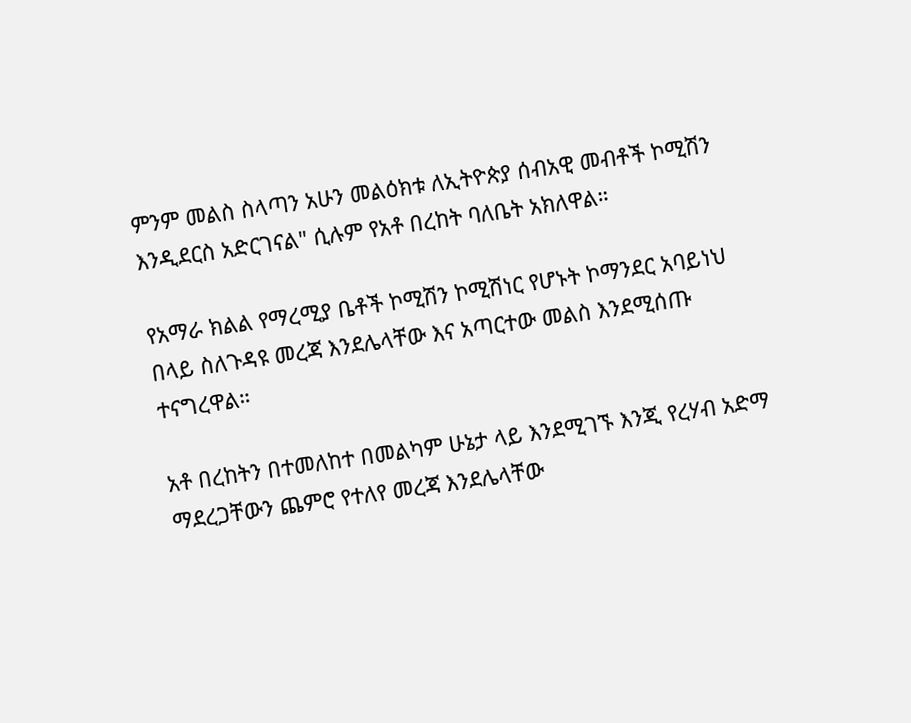ምንም መልስ ስላጣን አሁን መልዕክቱ ለኢትዮጵያ ሰብአዊ መብቶች ኮሚሽን እንዲደርስ አድርገናል" ሲሉም የአቶ በረከት ባለቤት አክለዋል።

የአማራ ክልል የማረሚያ ቤቶች ኮሚሽን ኮሚሽነር የሆኑት ኮማንደር አባይነህ በላይ ስለጉዳዩ መረጃ እንደሌላቸው እና አጣርተው መልስ እንደሚሰጡ ተናግረዋል።

አቶ በረከትን በተመለከተ በመልካም ሁኔታ ላይ እንደሚገኙ እንጂ የረሃብ አድማ ማደረጋቸውን ጨምሮ የተለየ መረጃ እንደሌላቸው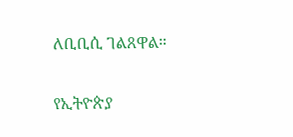ለቢቢሲ ገልጸዋል።

የኢትዮጵያ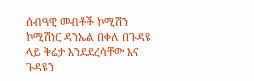ሰብዓዊ መብቶች ኮሚሽን ኮሚሽነር ዳንኤል በቀለ በጉዳዩ ላይ ቅሬታ እንደደረሳቸው እና ጉዳዩን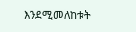እንደሚመለከቱት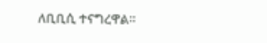ለቢቢሲ ተናግረዋል።